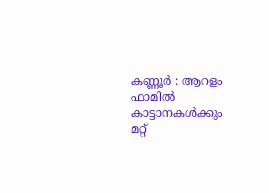കണ്ണൂർ : ആറളം ഫാമിൽ കാട്ടാനകൾക്കും മറ്റ്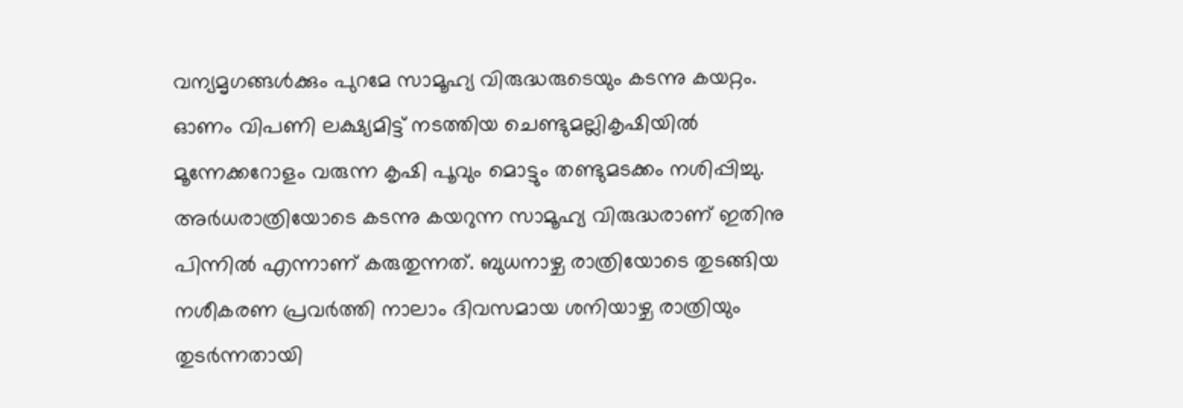വന്യമൃഗങ്ങൾക്കും പുറമേ സാമൂഹ്യ വിരുദ്ധരുടെയും കടന്നു കയറ്റം. ഓണം വിപണി ലക്ഷ്യമിട്ട് നടത്തിയ ചെണ്ടുമല്ലികൃഷിയിൽ മൂന്നേക്കറോളം വരുന്ന കൃഷി പൂവും മൊട്ടും തണ്ടുമടക്കം നശിപ്പിച്ചു. അർധരാത്രിയോടെ കടന്നു കയറുന്ന സാമൂഹ്യ വിരുദ്ധരാണ് ഇതിനു പിന്നിൽ എന്നാണ് കരുതുന്നത്. ബുധനാഴ്ച രാത്രിയോടെ തുടങ്ങിയ നശീകരണ പ്രവർത്തി നാലാം ദിവസമായ ശനിയാഴ്ച രാത്രിയും തുടർന്നതായി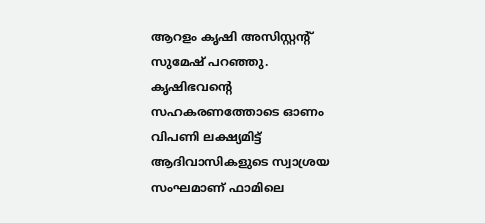ആറളം കൃഷി അസിസ്റ്റന്റ് സുമേഷ് പറഞ്ഞു.
കൃഷിഭവന്റെ സഹകരണത്തോടെ ഓണം വിപണി ലക്ഷ്യമിട്ട് ആദിവാസികളുടെ സ്വാശ്രയ സംഘമാണ് ഫാമിലെ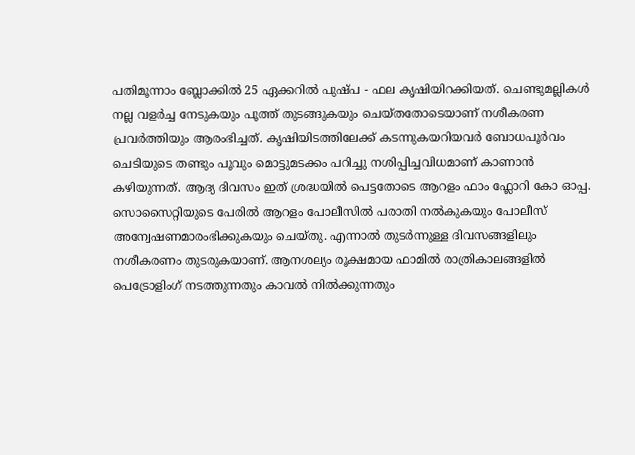പതിമൂന്നാം ബ്ലോക്കിൽ 25 ഏക്കറിൽ പുഷ്പ - ഫല കൃഷിയിറക്കിയത്. ചെണ്ടുമല്ലികൾ നല്ല വളർച്ച നേടുകയും പൂത്ത് തുടങ്ങുകയും ചെയ്തതോടെയാണ് നശീകരണ പ്രവർത്തിയും ആരംഭിച്ചത്. കൃഷിയിടത്തിലേക്ക് കടന്നുകയറിയവർ ബോധപൂർവം ചെടിയുടെ തണ്ടും പൂവും മൊട്ടുമടക്കം പറിച്ചു നശിപ്പിച്ചവിധമാണ് കാണാൻ കഴിയുന്നത്. ആദ്യ ദിവസം ഇത് ശ്രദ്ധയിൽ പെട്ടതോടെ ആറളം ഫാം ഫ്ലോറി കോ ഓപ്പ. സൊസൈറ്റിയുടെ പേരിൽ ആറളം പോലീസിൽ പരാതി നൽകുകയും പോലീസ് അന്വേഷണമാരംഭിക്കുകയും ചെയ്തു. എന്നാൽ തുടർന്നുള്ള ദിവസങ്ങളിലും നശീകരണം തുടരുകയാണ്. ആനശല്യം രൂക്ഷമായ ഫാമിൽ രാത്രികാലങ്ങളിൽ പെട്രോളിംഗ് നടത്തുന്നതും കാവൽ നിൽക്കുന്നതും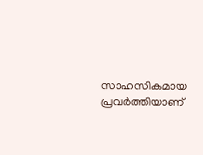സാഹസികമായ പ്രവർത്തിയാണ്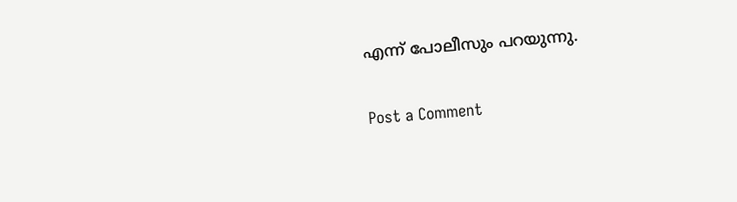എന്ന് പോലീസും പറയുന്നു.

Post a Comment